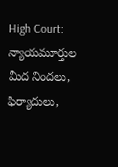High Court: న్యాయమూర్తుల మీద నిందలు, ఫిర్యాదులు,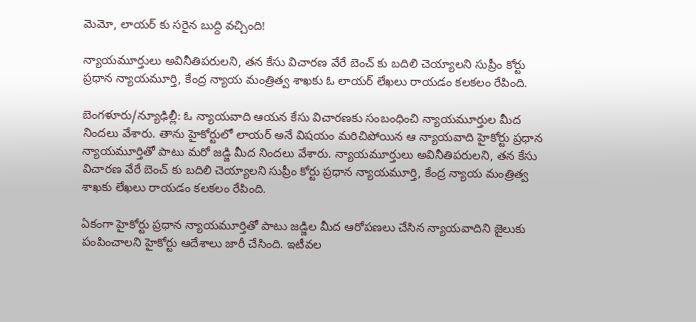మెమో, లాయర్ కు సరైన బుద్ది వచ్చింది!

న్యాయమూర్తులు అవినీతిపరులని, తన కేసు విచారణ వేరే బెంచ్ కు బదిలి చెయ్యాలని సుప్రీం కోర్టు ప్రధాన న్యాయమూర్తి, కేంద్ర న్యాయ మంత్రిత్వ శాఖకు ఓ లాయర్ లేఖలు రాయడం కలకలం రేపింది.

బెంగళూరు/న్యూఢిల్లీ: ఓ న్యాయవాది ఆయన కేసు విచారణకు సంబంధించి న్యాయమూర్తుల మీద నిందలు వేశారు. తాను హైకోర్టులో లాయర్ అనే విషయం మరిచిపోయిన ఆ న్యాయవాది హైకోర్టు ప్రధాన న్యాయమూర్తితో పాటు మరో జడ్జి మీద నిందలు వేశారు. న్యాయమూర్తులు అవినీతిపరులని, తన కేసు విచారణ వేరే బెంచ్ కు బదిలి చెయ్యాలని సుప్రీం కోర్టు ప్రధాన న్యాయమూర్తి, కేంద్ర న్యాయ మంత్రిత్వ శాఖకు లేఖలు రాయడం కలకలం రేపింది.

ఏకంగా హైకోర్టు ప్రధాన న్యాయమూర్తితో పాటు జడ్జిల మీద ఆరోపణలు చేసిన న్యాయవాదిని జైలుకు పంపించాలని హైకోర్టు ఆదేశాలు జారీ చేసింది. ఇటీవల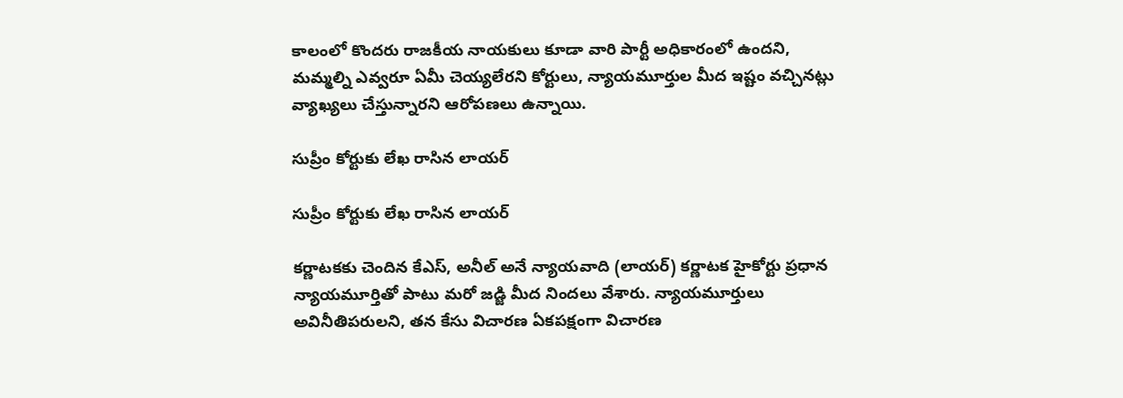కాలంలో కొందరు రాజకీయ నాయకులు కూడా వారి పార్టీ అధికారంలో ఉందని, మమ్మల్ని ఎవ్వరూ ఏమీ చెయ్యలేరని కోర్టులు, న్యాయమూర్తుల మీద ఇష్టం వచ్చినట్లు వ్యాఖ్యలు చేస్తున్నారని ఆరోపణలు ఉన్నాయి.

సుప్రీం కోర్టుకు లేఖ రాసిన లాయర్

సుప్రీం కోర్టుకు లేఖ రాసిన లాయర్

కర్ణాటకకు చెందిన కేఎస్, అనీల్ అనే న్యాయవాది (లాయర్) కర్ణాటక హైకోర్టు ప్రధాన న్యాయమూర్తితో పాటు మరో జడ్జి మీద నిందలు వేశారు. న్యాయమూర్తులు అవినీతిపరులని, తన కేసు విచారణ ఏకపక్షంగా విచారణ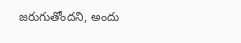జరుగుతోందని, అందు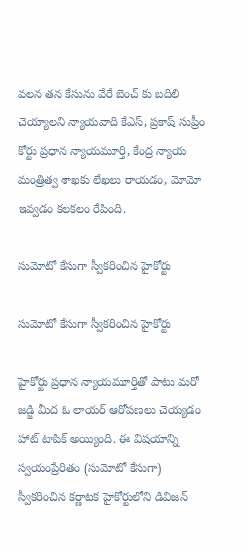వలన తన కేసును వేరే బెంచ్ కు బదిలి చెయ్యాలని న్యాయవాది కేఎస్, ప్రకాష్ సుప్రీం కోర్టు ప్రధాన న్యాయమూర్తి, కేంద్ర న్యాయ మంత్రిత్వ శాఖకు లేఖలు రాయడం, మోమో ఇవ్వడం కలకలం రేపింది.

సుమోటో కేసుగా స్వీకరించిన హైకోర్టు

సుమోటో కేసుగా స్వీకరించిన హైకోర్టు

హైకోర్టు ప్రధాన న్యాయమూర్తితో పాటు మరో జడ్జి మీద ఓ లాయర్ ఆరోపణలు చెయ్యడం హాట్ టాపిక్ అయ్యింది. ఈ విషయాన్ని స్వయంప్రేరితం (సుమోటో కేసుగా) స్వీకరించిన కర్ణాటక హైకోర్టులోని డివిజన్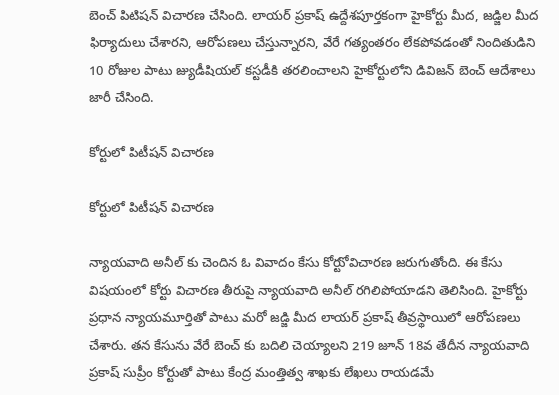బెంచ్ పిటిషన్ విచారణ చేసింది. లాయర్ ప్రకాష్ ఉద్దేశపూర్తకంగా హైకోర్టు మీద, జడ్జిల మీద ఫిర్యాదులు చేశారని, ఆరోపణలు చేస్తున్నారని, వేరే గత్యంతరం లేకపోవడంతో నిందితుడిని 10 రోజుల పాటు జ్యుడీషియల్ కస్టడీకి తరలించాలని హైకోర్టులోని డివిజన్ బెంచ్ ఆదేశాలు జారీ చేసింది.

కోర్టులో పిటీషన్ విచారణ

కోర్టులో పిటీషన్ విచారణ

న్యాయవాది అనీల్ కు చెందిన ఓ వివాదం కేసు కోర్టుో విచారణ జరుగుతోంది. ఈ కేసు విషయంలో కోర్టు విచారణ తీరుపై న్యాయవాది అనీల్ రగిలిపోయాడని తెలిసింది. హైకోర్టు ప్రధాన న్యాయమూర్తితో పాటు మరో జడ్జి మీద లాయర్ ప్రకాష్ తీవ్రస్థాయిలో ఆరోపణలు చేశారు. తన కేసును వేరే బెంచ్ కు బదిలి చెయ్యాలని 219 జూన్ 18వ తేదీన న్యాయవాది ప్రకాష్ సుప్రీం కోర్టుతో పాటు కేంద్ర మంత్తిత్వ శాఖకు లేఖలు రాయడమే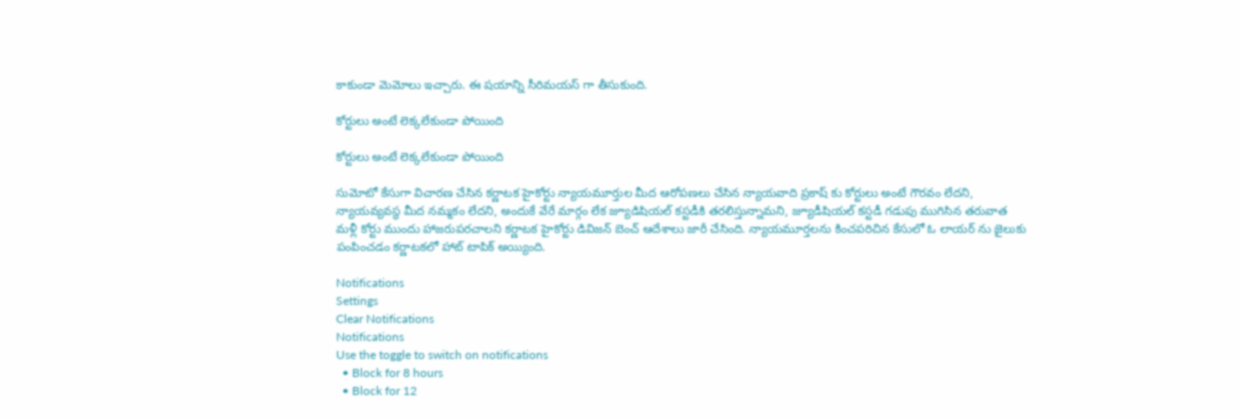కాకుండా మెమోలు ఇచ్చారు. ఈ షయాన్ని సీరిమయస్ గా తీసుకుంది.

కోర్టులు అంటే లెక్కలేకుండా పోయింది

కోర్టులు అంటే లెక్కలేకుండా పోయింది

సుమోటో కేసుగా విచారణ చేసిన కర్ణాటక హైకోర్టు న్యాయమూర్తుల మీద ఆరోపణలు చేసిన న్యాయవాది ప్రకాష్ కు కోర్టులు అంటే గౌరవం లేదని, న్యాయవ్యవస్థ మీద నమ్మకం లేదని, అందుకే వేరే మార్గం లేక జ్యూడిషియల్ కస్టడీకి తరలిస్తున్నామని, జ్యూడీషియల్ కస్టడీ గడుపు ముగిసిన తరువాత మళ్లీ కోర్టు ముందు హాజరుపరచాలని కర్ణాటక హైకోర్టు డివిజన్ బెంచ్ ఆదేశాలు జారీ చేసింది. న్యాయమూర్తలను కించపరిచిన కేసులో ఓ లాయర్ ను జైలుకు పంపించడం కర్ణాటకలో హాట్ టాపిక్ అయ్యింది.

Notifications
Settings
Clear Notifications
Notifications
Use the toggle to switch on notifications
  • Block for 8 hours
  • Block for 12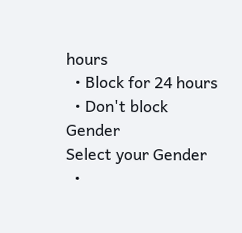hours
  • Block for 24 hours
  • Don't block
Gender
Select your Gender
  •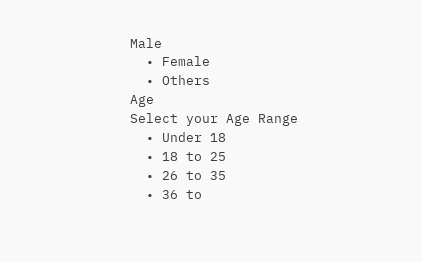Male
  • Female
  • Others
Age
Select your Age Range
  • Under 18
  • 18 to 25
  • 26 to 35
  • 36 to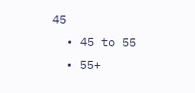45
  • 45 to 55
  • 55+